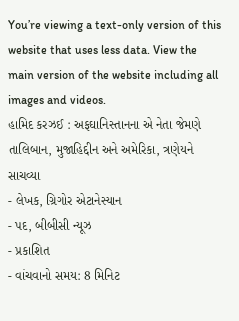You’re viewing a text-only version of this website that uses less data. View the main version of the website including all images and videos.
હામિદ કરઝઈ : અફઘાનિસ્તાનના એ નેતા જેમણે તાલિબાન, મુજાહિદ્દીન અને અમેરિકા, ત્રણેયને સાચવ્યા
- લેખક, ગ્રિગોર એટાનેસ્યાન
- પદ, બીબીસી ન્યૂઝ
- પ્રકાશિત
- વાંચવાનો સમય: 8 મિનિટ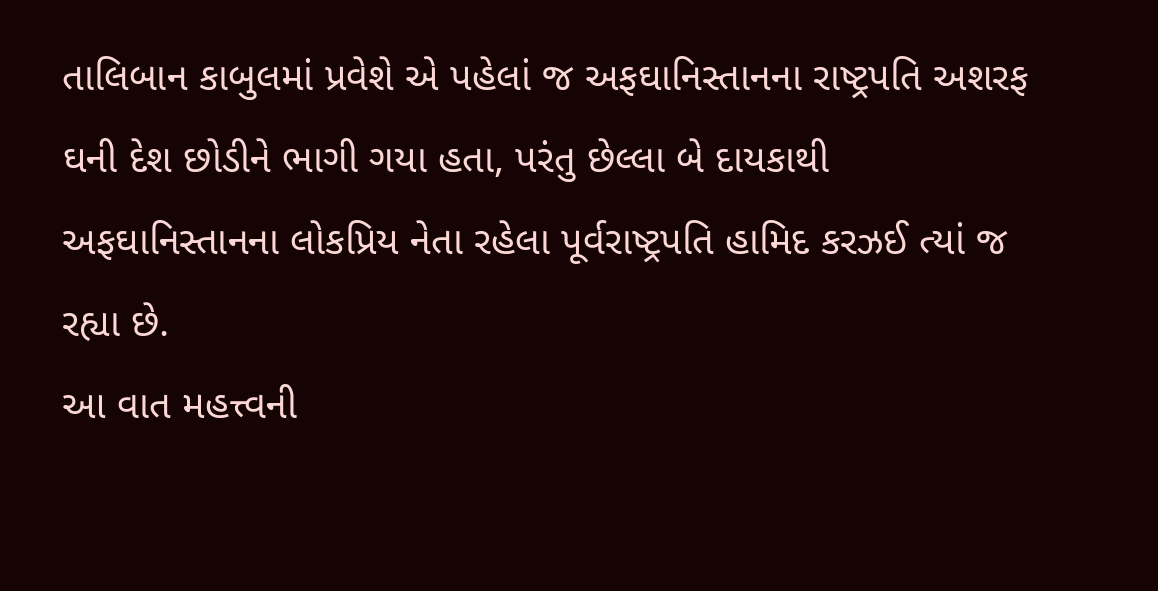તાલિબાન કાબુલમાં પ્રવેશે એ પહેલાં જ અફઘાનિસ્તાનના રાષ્ટ્રપતિ અશરફ ઘની દેશ છોડીને ભાગી ગયા હતા, પરંતુ છેલ્લા બે દાયકાથી અફઘાનિસ્તાનના લોકપ્રિય નેતા રહેલા પૂર્વરાષ્ટ્રપતિ હામિદ કરઝઈ ત્યાં જ રહ્યા છે.
આ વાત મહત્ત્વની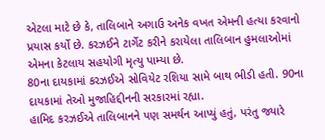એટલા માટે છે કે, તાલિબાને અગાઉ અનેક વખત એમની હત્યા કરવાનો પ્રયાસ કર્યો છે. કરઝઈને ટાર્ગેટ કરીને કરાયેલા તાલિબાન હુમલાઓમાં એમના કેટલાય સહયોગી મૃત્યુ પામ્યા છે.
80ના દાયકામાં કરઝઈએ સોવિયેટ રશિયા સામે બાથ ભીડી હતી. 90ના દાયકામાં તેઓ મુજાહિદ્દીનની સરકારમાં રહ્યા.
હામિદ કરઝઈએ તાલિબાનને પણ સમર્થન આપ્યું હતું, પરંતુ જ્યારે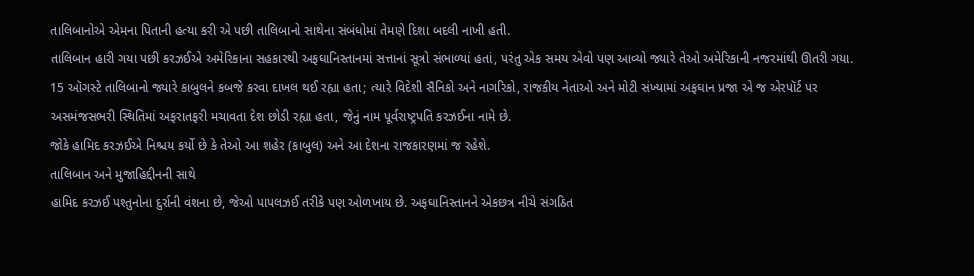તાલિબાનોએ એમના પિતાની હત્યા કરી એ પછી તાલિબાનો સાથેના સંબંધોમાં તેમણે દિશા બદલી નાખી હતી.
તાલિબાન હારી ગયા પછી કરઝઈએ અમેરિકાના સહકારથી અફઘાનિસ્તાનમાં સત્તાનાં સૂત્રો સંભાળ્યાં હતાં, પરંતુ એક સમય એવો પણ આવ્યો જ્યારે તેઓ અમેરિકાની નજરમાંથી ઊતરી ગયા.
15 ઑગસ્ટે તાલિબાનો જ્યારે કાબુલને કબજે કરવા દાખલ થઈ રહ્યા હતા; ત્યારે વિદેશી સૈનિકો અને નાગરિકો, રાજકીય નેતાઓ અને મોટી સંખ્યામાં અફઘાન પ્રજા એ જ એરપૉર્ટ પર અસમંજસભરી સ્થિતિમાં અફરાતફરી મચાવતા દેશ છોડી રહ્યા હતા, જેનું નામ પૂર્વરાષ્ટ્રપતિ કરઝઈના નામે છે.
જોકે હામિદ કરઝઈએ નિશ્ચય કર્યો છે કે તેઓ આ શહેર (કાબુલ) અને આ દેશના રાજકારણમાં જ રહેશે.
તાલિબાન અને મુજાહિદ્દીનની સાથે
હામિદ કરઝઈ પશ્તુનોના દુર્રાની વંશના છે, જેઓ પાપલઝઈ તરીકે પણ ઓળખાય છે. અફઘાનિસ્તાનને એકછત્ર નીચે સંગઠિત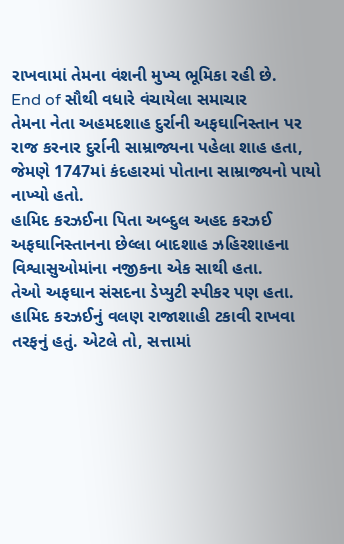રાખવામાં તેમના વંશની મુખ્ય ભૂમિકા રહી છે.
End of સૌથી વધારે વંચાયેલા સમાચાર
તેમના નેતા અહમદશાહ દુર્રાની અફઘાનિસ્તાન પર રાજ કરનાર દુર્રાની સામ્રાજ્યના પહેલા શાહ હતા, જેમણે 1747માં કંદહારમાં પોતાના સામ્રાજ્યનો પાયો નાખ્યો હતો.
હામિદ કરઝઈના પિતા અબ્દુલ અહદ કરઝઈ અફઘાનિસ્તાનના છેલ્લા બાદશાહ ઝહિરશાહના વિશ્વાસુઓમાંના નજીકના એક સાથી હતા.
તેઓ અફઘાન સંસદના ડેપ્યુટી સ્પીકર પણ હતા. હામિદ કરઝઈનું વલણ રાજાશાહી ટકાવી રાખવા તરફનું હતું. એટલે તો, સત્તામાં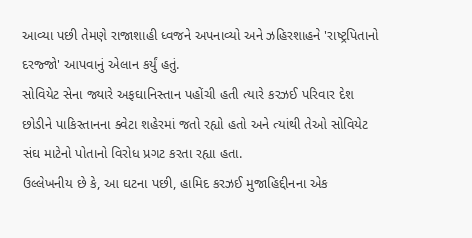આવ્યા પછી તેમણે રાજાશાહી ધ્વજને અપનાવ્યો અને ઝહિરશાહને 'રાષ્ટ્રપિતાનો દરજ્જો' આપવાનું એલાન કર્યું હતું.
સોવિયેટ સેના જ્યારે અફઘાનિસ્તાન પહોંચી હતી ત્યારે કરઝઈ પરિવાર દેશ છોડીને પાકિસ્તાનના ક્વેટા શહેરમાં જતો રહ્યો હતો અને ત્યાંથી તેઓ સોવિયેટ સંઘ માટેનો પોતાનો વિરોધ પ્રગટ કરતા રહ્યા હતા.
ઉલ્લેખનીય છે કે, આ ઘટના પછી, હામિદ કરઝઈ મુજાહિદ્દીનના એક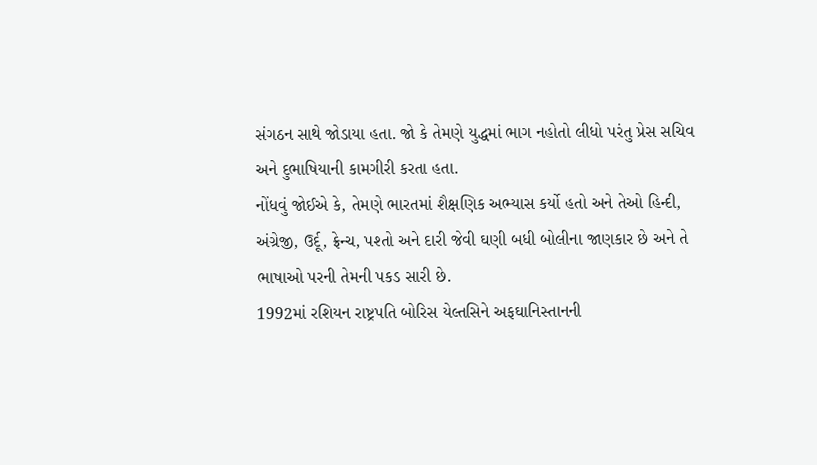સંગઠન સાથે જોડાયા હતા. જો કે તેમણે યુદ્ધમાં ભાગ નહોતો લીધો પરંતુ પ્રેસ સચિવ અને દુભાષિયાની કામગીરી કરતા હતા.
નોંધવું જોઈએ કે, તેમણે ભારતમાં શૈક્ષણિક અભ્યાસ કર્યો હતો અને તેઓ હિન્દી, અંગ્રેજી, ઉર્દૂ, ફ્રેન્ચ, પશ્તો અને દારી જેવી ઘણી બધી બોલીના જાણકાર છે અને તે ભાષાઓ પરની તેમની પકડ સારી છે.
1992માં રશિયન રાષ્ટ્રપતિ બોરિસ યેલ્તસિને અફઘાનિસ્તાનની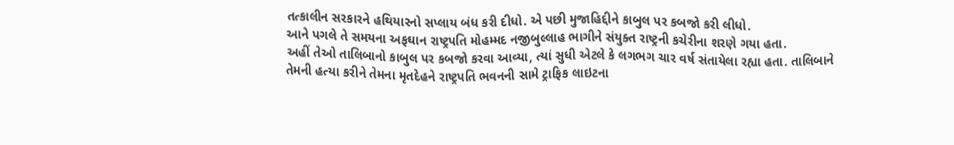તત્કાલીન સરકારને હથિયારનો સપ્લાય બંધ કરી દીધો. એ પછી મુજાહિદ્દીને કાબુલ પર કબજો કરી લીધો.
આને પગલે તે સમયના અફઘાન રાષ્ટ્રપતિ મોહમ્મદ નજીબુલ્લાહ ભાગીને સંયુક્ત રાષ્ટ્રની કચેરીના શરણે ગયા હતા.
અહીં તેઓ તાલિબાનો કાબુલ પર કબજો કરવા આવ્યા, ત્યાં સુધી એટલે કે લગભગ ચાર વર્ષ સંતાયેલા રહ્યા હતા. તાલિબાને તેમની હત્યા કરીને તેમના મૃતદેહને રાષ્ટ્રપતિ ભવનની સામે ટ્રાફિક લાઇટના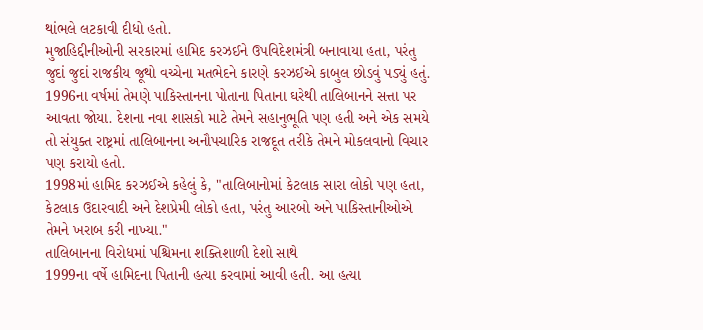થાંભલે લટકાવી દીધો હતો.
મુજાહિદ્દીનીઓની સરકારમાં હામિદ કરઝઈને ઉપવિદેશમંત્રી બનાવાયા હતા, પરંતુ જુદાં જુદાં રાજકીય જૂથો વચ્ચેના મતભેદને કારણે કરઝઈએ કાબુલ છોડવું પડ્યું હતું.
1996ના વર્ષમાં તેમણે પાકિસ્તાનના પોતાના પિતાના ઘરેથી તાલિબાનને સત્તા પર આવતા જોયા. દેશના નવા શાસકો માટે તેમને સહાનુભૂતિ પણ હતી અને એક સમયે તો સંયુક્ત રાષ્ટ્રમાં તાલિબાનના અનૌપચારિક રાજદૂત તરીકે તેમને મોકલવાનો વિચાર પણ કરાયો હતો.
1998માં હામિદ કરઝઈએ કહેલું કે, "તાલિબાનોમાં કેટલાક સારા લોકો પણ હતા, કેટલાક ઉદારવાદી અને દેશપ્રેમી લોકો હતા, પરંતુ આરબો અને પાકિસ્તાનીઓએ તેમને ખરાબ કરી નાખ્યા."
તાલિબાનના વિરોધમાં પશ્ચિમના શક્તિશાળી દેશો સાથે
1999ના વર્ષે હામિદના પિતાની હત્યા કરવામાં આવી હતી. આ હત્યા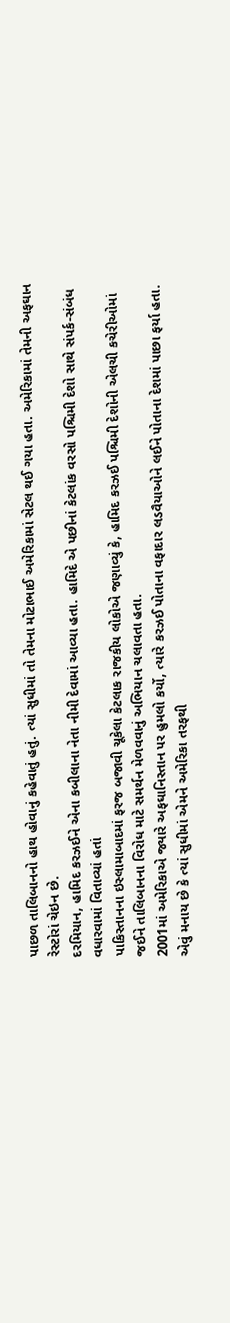પાછળ તાલિબાનનો હાથ હોવાનું કહેવાતું હતું. ત્યાં સુધીમાં તો તેમના મોટાભાઈ અમેરિકામાં સેટલ થઈ ગયા હતા. અમેરિકામાં તેમની અફઘાન રેસ્ટોરાં ચેઇન છે.
દરમિયાન, હામિદ કરઝઈને એના કબીલાના નેતા નીમી દેવામાં આવ્યા હતા. હામિદે એ પછીનાં કેટલાંક વરસો પશ્ચિમી દેશો સાથે સંપર્ક-સંબંધ વધારવામાં વિતાવ્યાં હતાં
પાકિસ્તાનના ઇસ્લામાબાદમાં ફરજ બજાવી ચૂકેલા કેટલાક રાજકીય લોકોએ જણાવ્યું કે, હામિદ કરઝઈ પશ્ચિમી દેશોની એલચી કચેરીઓમાં જઈને તાલિબાનના વિરોધ માટે સમર્થન મેળવવાનું અભિયાન ચલાવતા હતા.
2001માં અમેરિકાએ જ્યારે અફઘાનિસ્તાન પર હુમલો કર્યો, ત્યારે કરઝઈ પોતાના વફાદાર લડવૈયાઓને લઈને પોતાના દેશમાં પાછા ફર્યા હતા.
એવું મનાય છે કે ત્યાં સુધીમાં એમને અમેરિકા તરફથી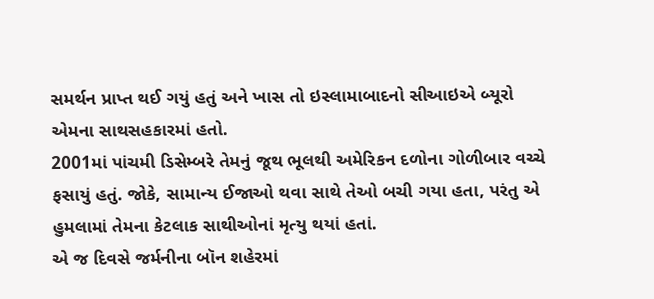સમર્થન પ્રાપ્ત થઈ ગયું હતું અને ખાસ તો ઇસ્લામાબાદનો સીઆઇએ બ્યૂરો એમના સાથસહકારમાં હતો.
2001માં પાંચમી ડિસેમ્બરે તેમનું જૂથ ભૂલથી અમેરિકન દળોના ગોળીબાર વચ્ચે ફસાયું હતું. જોકે, સામાન્ય ઈજાઓ થવા સાથે તેઓ બચી ગયા હતા, પરંતુ એ હુમલામાં તેમના કેટલાક સાથીઓનાં મૃત્યુ થયાં હતાં.
એ જ દિવસે જર્મનીના બૉન શહેરમાં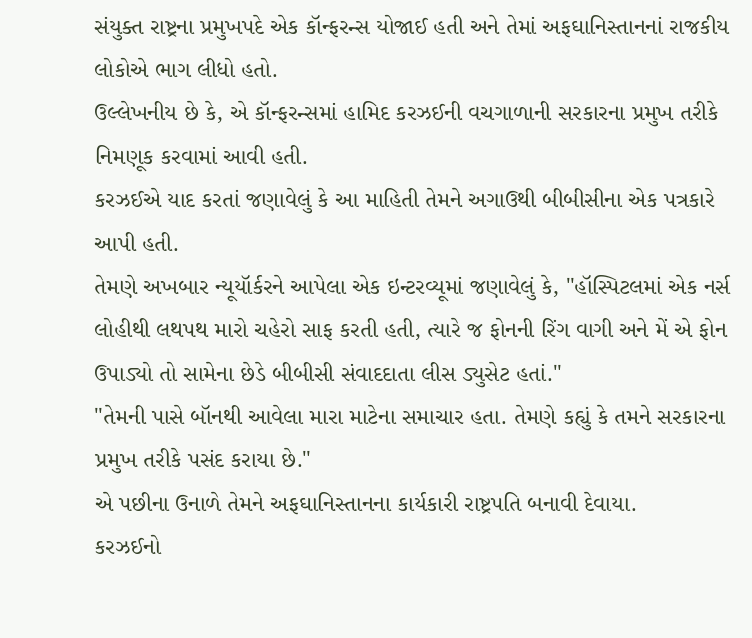સંયુક્ત રાષ્ટ્રના પ્રમુખપદે એક કૉન્ફરન્સ યોજાઈ હતી અને તેમાં અફઘાનિસ્તાનનાં રાજકીય લોકોએ ભાગ લીધો હતો.
ઉલ્લેખનીય છે કે, એ કૉન્ફરન્સમાં હામિદ કરઝઈની વચગાળાની સરકારના પ્રમુખ તરીકે નિમણૂક કરવામાં આવી હતી.
કરઝઈએ યાદ કરતાં જણાવેલું કે આ માહિતી તેમને અગાઉથી બીબીસીના એક પત્રકારે આપી હતી.
તેમણે અખબાર ન્યૂયૉર્કરને આપેલા એક ઇન્ટરવ્યૂમાં જણાવેલું કે, "હૉસ્પિટલમાં એક નર્સ લોહીથી લથપથ મારો ચહેરો સાફ કરતી હતી, ત્યારે જ ફોનની રિંગ વાગી અને મેં એ ફોન ઉપાડ્યો તો સામેના છેડે બીબીસી સંવાદદાતા લીસ ડ્યુસેટ હતાં."
"તેમની પાસે બૉનથી આવેલા મારા માટેના સમાચાર હતા. તેમણે કહ્યું કે તમને સરકારના પ્રમુખ તરીકે પસંદ કરાયા છે."
એ પછીના ઉનાળે તેમને અફઘાનિસ્તાનના કાર્યકારી રાષ્ટ્રપતિ બનાવી દેવાયા.
કરઝઈનો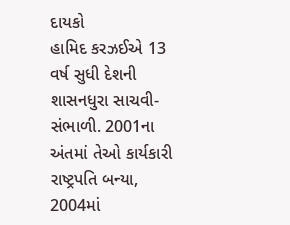દાયકો
હામિદ કરઝઈએ 13 વર્ષ સુધી દેશની શાસનધુરા સાચવી-સંભાળી. 2001ના અંતમાં તેઓ કાર્યકારી રાષ્ટ્રપતિ બન્યા, 2004માં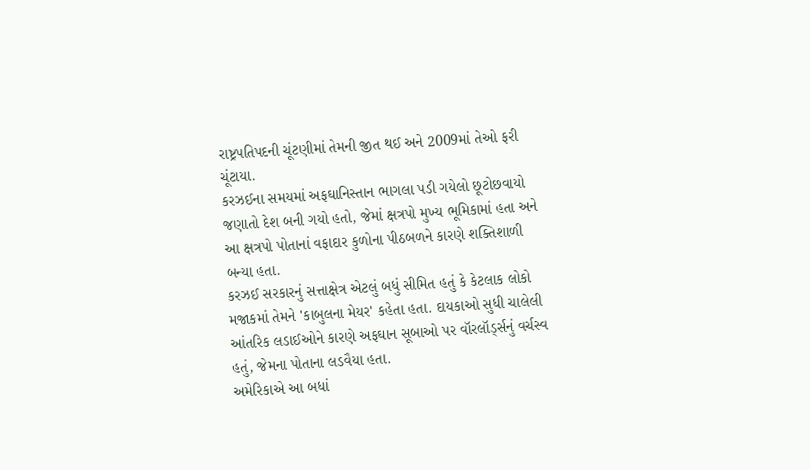રાષ્ટ્રપતિપદની ચૂંટણીમાં તેમની જીત થઈ અને 2009માં તેઓ ફરી ચૂંટાયા.
કરઝઈના સમયમાં અફઘાનિસ્તાન ભાગલા પડી ગયેલો છૂટોછવાયો જણાતો દેશ બની ગયો હતો, જેમાં ક્ષત્રપો મુખ્ય ભૂમિકામાં હતા અને આ ક્ષત્રપો પોતાનાં વફાદાર કુળોના પીઠબળને કારણે શક્તિશાળી બન્યા હતા.
કરઝઈ સરકારનું સત્તાક્ષેત્ર એટલું બધું સીમિત હતું કે કેટલાક લોકો મજાકમાં તેમને 'કાબુલના મેયર' કહેતા હતા. દાયકાઓ સુધી ચાલેલી આંતરિક લડાઈઓને કારણે અફઘાન સૂબાઓ પર વૉરલૉર્ડ્સનું વર્ચસ્વ હતું, જેમના પોતાના લડવૈયા હતા.
અમેરિકાએ આ બધાં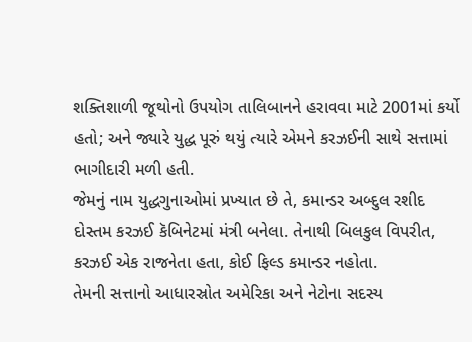શક્તિશાળી જૂથોનો ઉપયોગ તાલિબાનને હરાવવા માટે 2001માં કર્યો હતો; અને જ્યારે યુદ્ધ પૂરું થયું ત્યારે એમને કરઝઈની સાથે સત્તામાં ભાગીદારી મળી હતી.
જેમનું નામ યુદ્ધગુનાઓમાં પ્રખ્યાત છે તે, કમાન્ડર અબ્દુલ રશીદ દોસ્તમ કરઝઈ કૅબિનેટમાં મંત્રી બનેલા. તેનાથી બિલકુલ વિપરીત, કરઝઈ એક રાજનેતા હતા, કોઈ ફિલ્ડ કમાન્ડર નહોતા.
તેમની સત્તાનો આધારસ્રોત અમેરિકા અને નેટોના સદસ્ય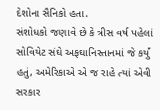દેશોના સૈનિકો હતા.
સંશોધકો જણાવે છે કે ત્રીસ વર્ષ પહેલાં સોવિયેટ સંઘે અફઘાનિસ્તાનમાં જે કર્યું હતું, અમેરિકાએ એ જ રાહે ત્યાં એવી સરકાર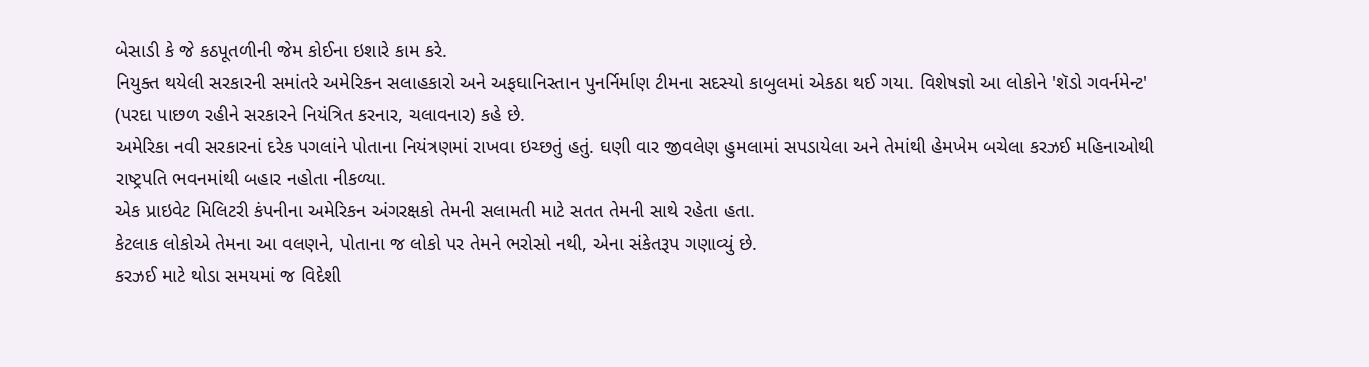બેસાડી કે જે કઠપૂતળીની જેમ કોઈના ઇશારે કામ કરે.
નિયુક્ત થયેલી સરકારની સમાંતરે અમેરિકન સલાહકારો અને અફઘાનિસ્તાન પુનર્નિર્માણ ટીમના સદસ્યો કાબુલમાં એકઠા થઈ ગયા. વિશેષજ્ઞો આ લોકોને 'શૅડો ગવર્નમેન્ટ' (પરદા પાછળ રહીને સરકારને નિયંત્રિત કરનાર, ચલાવનાર) કહે છે.
અમેરિકા નવી સરકારનાં દરેક પગલાંને પોતાના નિયંત્રણમાં રાખવા ઇચ્છતું હતું. ઘણી વાર જીવલેણ હુમલામાં સપડાયેલા અને તેમાંથી હેમખેમ બચેલા કરઝઈ મહિનાઓથી રાષ્ટ્રપતિ ભવનમાંથી બહાર નહોતા નીકળ્યા.
એક પ્રાઇવેટ મિલિટરી કંપનીના અમેરિકન અંગરક્ષકો તેમની સલામતી માટે સતત તેમની સાથે રહેતા હતા.
કેટલાક લોકોએ તેમના આ વલણને, પોતાના જ લોકો પર તેમને ભરોસો નથી, એના સંકેતરૂપ ગણાવ્યું છે.
કરઝઈ માટે થોડા સમયમાં જ વિદેશી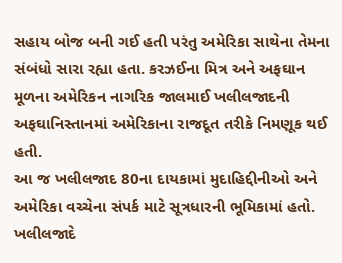સહાય બોજ બની ગઈ હતી પરંતુ અમેરિકા સાથેના તેમના સંબંધો સારા રહ્યા હતા. કરઝઈના મિત્ર અને અફઘાન મૂળના અમેરિકન નાગરિક જાલમાઈ ખલીલજાદની અફઘાનિસ્તાનમાં અમેરિકાના રાજદૂત તરીકે નિમણૂક થઈ હતી.
આ જ ખલીલજાદ 80ના દાયકામાં મુદાહિદ્દીનીઓ અને અમેરિકા વચ્ચેના સંપર્ક માટે સૂત્રધારની ભૂમિકામાં હતો.
ખલીલજાદે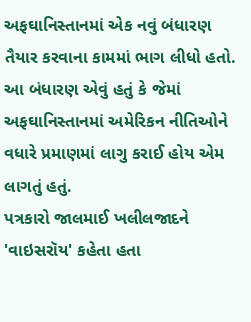અફઘાનિસ્તાનમાં એક નવું બંધારણ તૈયાર કરવાના કામમાં ભાગ લીધો હતો. આ બંધારણ એવું હતું કે જેમાં અફઘાનિસ્તાનમાં અમેરિકન નીતિઓને વધારે પ્રમાણમાં લાગુ કરાઈ હોય એમ લાગતું હતું.
પત્રકારો જાલમાઈ ખલીલજાદને 'વાઇસરૉય' કહેતા હતા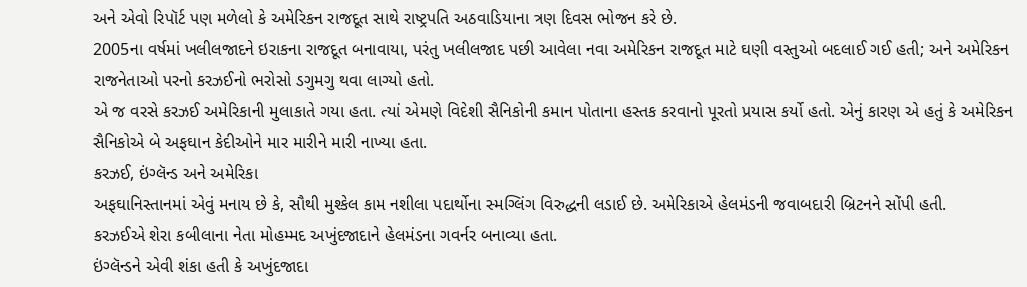અને એવો રિપૉર્ટ પણ મળેલો કે અમેરિકન રાજદૂત સાથે રાષ્ટ્રપતિ અઠવાડિયાના ત્રણ દિવસ ભોજન કરે છે.
2005ના વર્ષમાં ખલીલજાદને ઇરાકના રાજદૂત બનાવાયા, પરંતુ ખલીલજાદ પછી આવેલા નવા અમેરિકન રાજદૂત માટે ઘણી વસ્તુઓ બદલાઈ ગઈ હતી; અને અમેરિકન રાજનેતાઓ પરનો કરઝઈનો ભરોસો ડગુમગુ થવા લાગ્યો હતો.
એ જ વરસે કરઝઈ અમેરિકાની મુલાકાતે ગયા હતા. ત્યાં એમણે વિદેશી સૈનિકોની કમાન પોતાના હસ્તક કરવાનો પૂરતો પ્રયાસ કર્યો હતો. એનું કારણ એ હતું કે અમેરિકન સૈનિકોએ બે અફઘાન કેદીઓને માર મારીને મારી નાખ્યા હતા.
કરઝઈ, ઇંગ્લૅન્ડ અને અમેરિકા
અફઘાનિસ્તાનમાં એવું મનાય છે કે, સૌથી મુશ્કેલ કામ નશીલા પદાર્થોના સ્મગ્લિંગ વિરુદ્ધની લડાઈ છે. અમેરિકાએ હેલમંડની જવાબદારી બ્રિટનને સોંપી હતી.
કરઝઈએ શેરા કબીલાના નેતા મોહમ્મદ અખુંદજાદાને હેલમંડના ગવર્નર બનાવ્યા હતા.
ઇંગ્લૅન્ડને એવી શંકા હતી કે અખુંદજાદા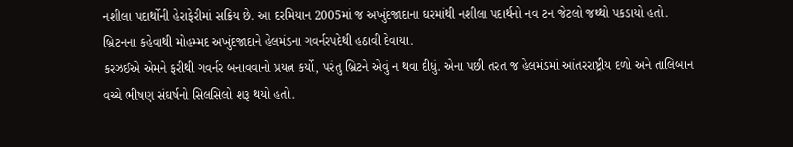નશીલા પદાર્થોની હેરાફેરીમાં સક્રિય છે. આ દરમિયાન 2005માં જ અખુંદજાદાના ઘરમાંથી નશીલા પદાર્થનો નવ ટન જેટલો જથ્થો પકડાયો હતો.
બ્રિટનના કહેવાથી મોહમ્મદ અખુંદજાદાને હેલમંડના ગવર્નરપદેથી હઠાવી દેવાયા.
કરઝઈએ એમને ફરીથી ગવર્નર બનાવવાનો પ્રયત્ન કર્યો, પરંતુ બ્રિટને એવું ન થવા દીધું. એના પછી તરત જ હેલમંડમાં આંતરરાષ્ટ્રીય દળો અને તાલિબાન વચ્ચે ભીષણ સંઘર્ષનો સિલસિલો શરૂ થયો હતો.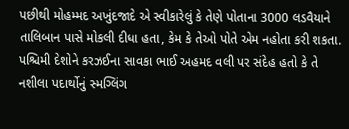પછીથી મોહમ્મદ અખુંદજાદે એ સ્વીકારેલું કે તેણે પોતાના 3000 લડવૈયાને તાલિબાન પાસે મોકલી દીધા હતા, કેમ કે તેઓ પોતે એમ નહોતા કરી શકતા. પશ્ચિમી દેશોને કરઝઈના સાવકા ભાઈ અહમદ વલી પર સંદેહ હતો કે તે નશીલા પદાર્થોનું સ્મગ્લિંગ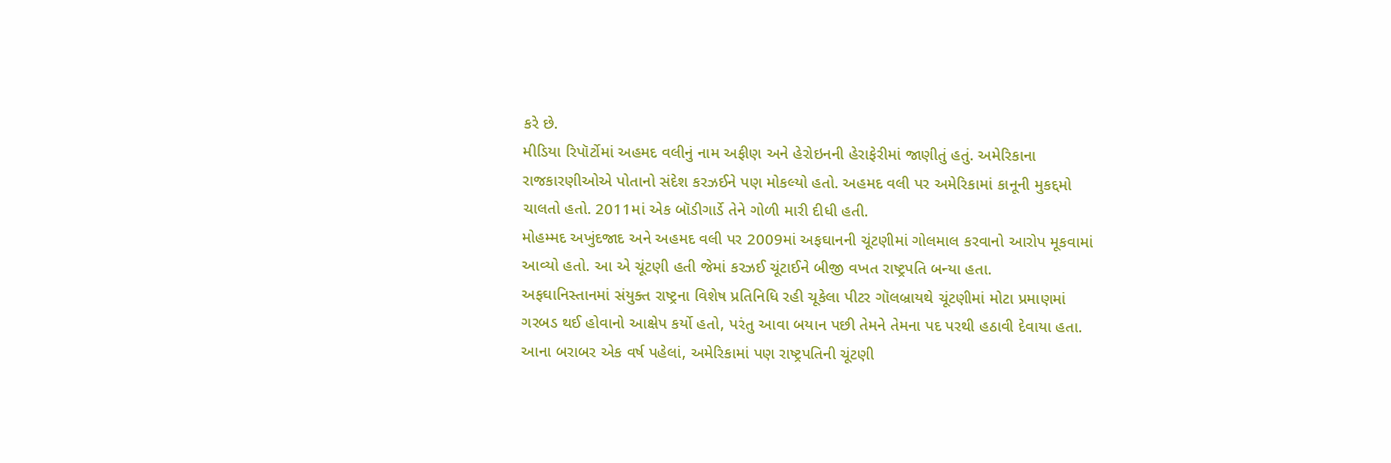કરે છે.
મીડિયા રિપૉર્ટોમાં અહમદ વલીનું નામ અફીણ અને હેરોઇનની હેરાફેરીમાં જાણીતું હતું. અમેરિકાના રાજકારણીઓએ પોતાનો સંદેશ કરઝઈને પણ મોકલ્યો હતો. અહમદ વલી પર અમેરિકામાં કાનૂની મુકદ્દમો ચાલતો હતો. 2011માં એક બૉડીગાર્ડે તેને ગોળી મારી દીધી હતી.
મોહમ્મદ અખુંદજાદ અને અહમદ વલી પર 2009માં અફઘાનની ચૂંટણીમાં ગોલમાલ કરવાનો આરોપ મૂકવામાં આવ્યો હતો. આ એ ચૂંટણી હતી જેમાં કરઝઈ ચૂંટાઈને બીજી વખત રાષ્ટ્રપતિ બન્યા હતા.
અફઘાનિસ્તાનમાં સંયુક્ત રાષ્ટ્રના વિશેષ પ્રતિનિધિ રહી ચૂકેલા પીટર ગૉલબ્રાયથે ચૂંટણીમાં મોટા પ્રમાણમાં ગરબડ થઈ હોવાનો આક્ષેપ કર્યો હતો, પરંતુ આવા બયાન પછી તેમને તેમના પદ પરથી હઠાવી દેવાયા હતા.
આના બરાબર એક વર્ષ પહેલાં, અમેરિકામાં પણ રાષ્ટ્રપતિની ચૂંટણી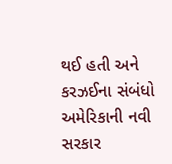થઈ હતી અને કરઝઈના સંબંધો અમેરિકાની નવી સરકાર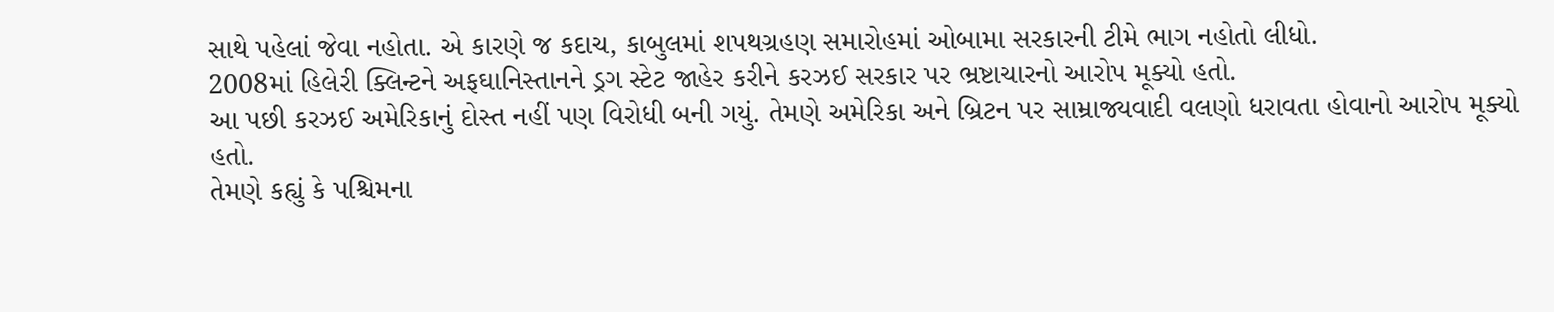સાથે પહેલાં જેવા નહોતા. એ કારણે જ કદાચ, કાબુલમાં શપથગ્રહણ સમારોહમાં ઓબામા સરકારની ટીમે ભાગ નહોતો લીધો.
2008માં હિલેરી ક્લિન્ટને અફઘાનિસ્તાનને ડ્રગ સ્ટેટ જાહેર કરીને કરઝઈ સરકાર પર ભ્રષ્ટાચારનો આરોપ મૂક્યો હતો.
આ પછી કરઝઈ અમેરિકાનું દોસ્ત નહીં પણ વિરોધી બની ગયું. તેમણે અમેરિકા અને બ્રિટન પર સામ્રાજ્યવાદી વલણો ધરાવતા હોવાનો આરોપ મૂક્યો હતો.
તેમણે કહ્યું કે પશ્ચિમના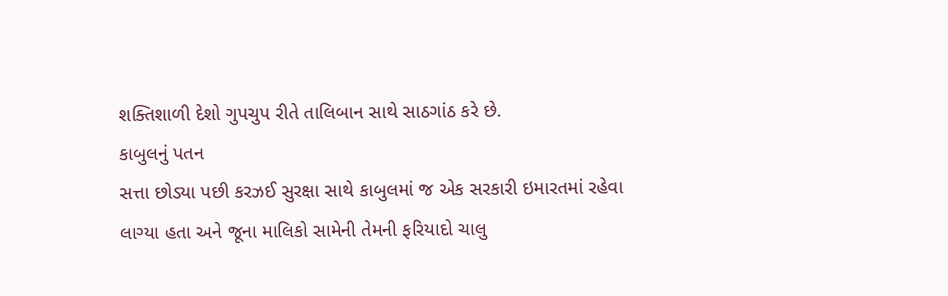શક્તિશાળી દેશો ગુપચુપ રીતે તાલિબાન સાથે સાઠગાંઠ કરે છે.
કાબુલનું પતન
સત્તા છોડ્યા પછી કરઝઈ સુરક્ષા સાથે કાબુલમાં જ એક સરકારી ઇમારતમાં રહેવા લાગ્યા હતા અને જૂના માલિકો સામેની તેમની ફરિયાદો ચાલુ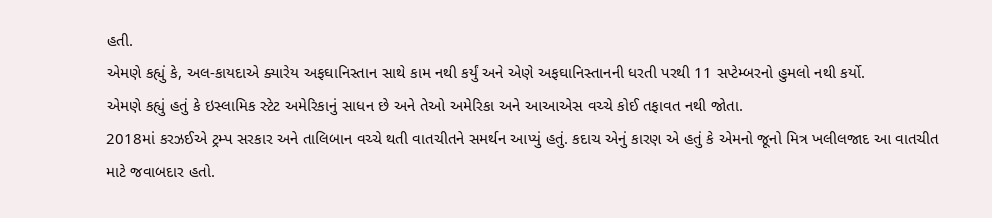હતી.
એમણે કહ્યું કે, અલ-કાયદાએ ક્યારેય અફઘાનિસ્તાન સાથે કામ નથી કર્યું અને એણે અફઘાનિસ્તાનની ધરતી પરથી 11 સપ્ટેમ્બરનો હુમલો નથી કર્યો.
એમણે કહ્યું હતું કે ઇસ્લામિક સ્ટેટ અમેરિકાનું સાધન છે અને તેઓ અમેરિકા અને આઆએસ વચ્ચે કોઈ તફાવત નથી જોતા.
2018માં કરઝઈએ ટ્રમ્પ સરકાર અને તાલિબાન વચ્ચે થતી વાતચીતને સમર્થન આપ્યું હતું. કદાચ એનું કારણ એ હતું કે એમનો જૂનો મિત્ર ખલીલજાદ આ વાતચીત માટે જવાબદાર હતો.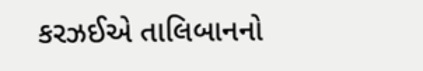કરઝઈએ તાલિબાનનો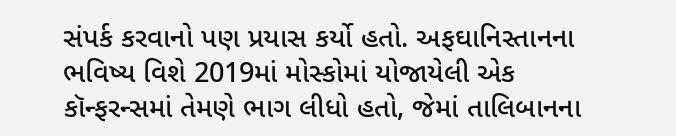સંપર્ક કરવાનો પણ પ્રયાસ કર્યો હતો. અફઘાનિસ્તાનના ભવિષ્ય વિશે 2019માં મોસ્કોમાં યોજાયેલી એક કૉન્ફરન્સમાં તેમણે ભાગ લીધો હતો, જેમાં તાલિબાનના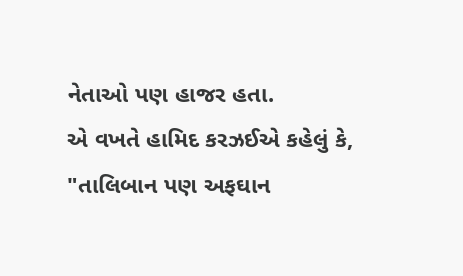નેતાઓ પણ હાજર હતા.
એ વખતે હામિદ કરઝઈએ કહેલું કે, "તાલિબાન પણ અફઘાન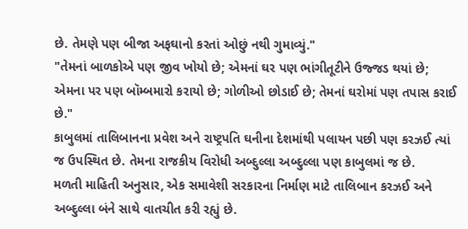છે. તેમણે પણ બીજા અફઘાનો કરતાં ઓછું નથી ગુમાવ્યું."
"તેમનાં બાળકોએ પણ જીવ ખોયો છે; એમનાં ઘર પણ ભાંગીતૂટીને ઉજ્જડ થયાં છે; એમના પર પણ બૉમ્બમારો કરાયો છે; ગોળીઓ છોડાઈ છે; તેમનાં ઘરોમાં પણ તપાસ કરાઈ છે."
કાબુલમાં તાલિબાનના પ્રવેશ અને રાષ્ટ્રપતિ ઘનીના દેશમાંથી પલાયન પછી પણ કરઝઈ ત્યાં જ ઉપસ્થિત છે. તેમના રાજકીય વિરોધી અબ્દુલ્લા અબ્દુલ્લા પણ કાબુલમાં જ છે.
મળતી માહિતી અનુસાર, એક સમાવેશી સરકારના નિર્માણ માટે તાલિબાન કરઝઈ અને અબ્દુલ્લા બંને સાથે વાતચીત કરી રહ્યું છે.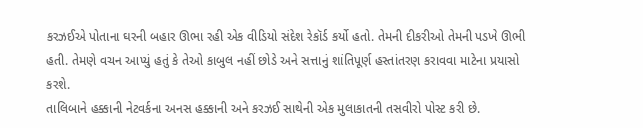કરઝઈએ પોતાના ઘરની બહાર ઊભા રહી એક વીડિયો સંદેશ રેકૉર્ડ કર્યો હતો. તેમની દીકરીઓ તેમની પડખે ઊભી હતી. તેમણે વચન આપ્યું હતું કે તેઓ કાબુલ નહીં છોડે અને સત્તાનું શાંતિપૂર્ણ હસ્તાંતરણ કરાવવા માટેના પ્રયાસો કરશે.
તાલિબાને હક્કાની નેટવર્કના અનસ હક્કાની અને કરઝઈ સાથેની એક મુલાકાતની તસવીરો પોસ્ટ કરી છે.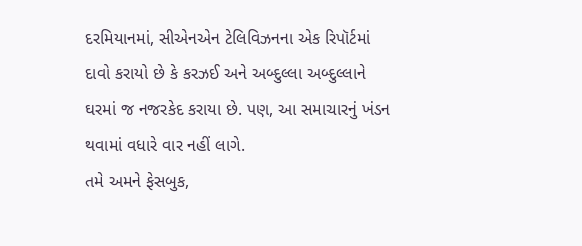દરમિયાનમાં, સીએનએન ટેલિવિઝનના એક રિપૉર્ટમાં દાવો કરાયો છે કે કરઝઈ અને અબ્દુલ્લા અબ્દુલ્લાને ઘરમાં જ નજરકેદ કરાયા છે. પણ, આ સમાચારનું ખંડન થવામાં વધારે વાર નહીં લાગે.
તમે અમને ફેસબુક,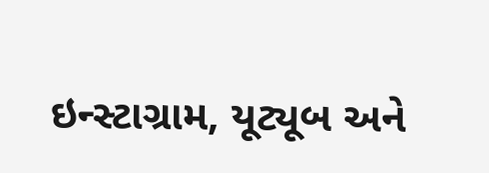ઇન્સ્ટાગ્રામ, યૂટ્યૂબ અને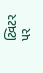ટ્વિટર પર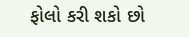ફોલો કરી શકો છો